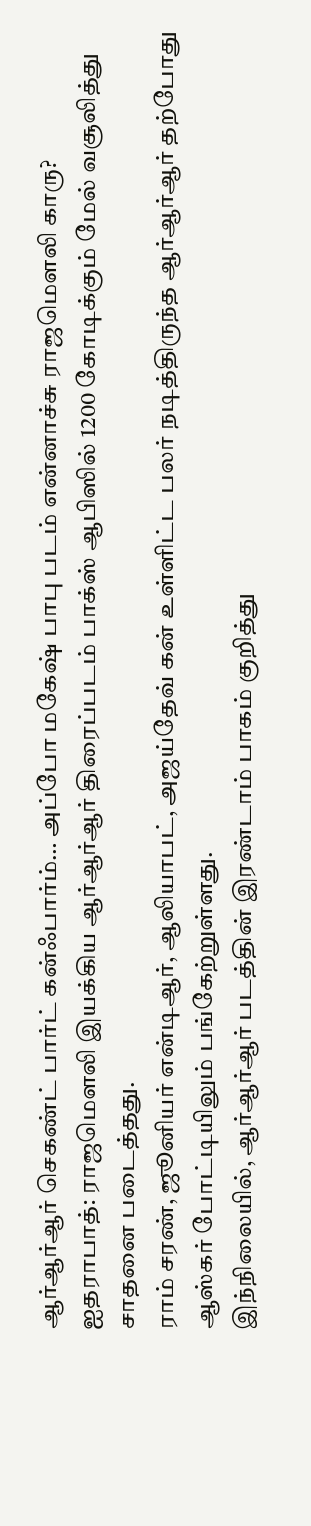ஆர்ஆர்ஆர் செகண்ட் பார்ட் கன்ஃபார்ம்… அப்போ மகேஷ் பாபு படம் என்னாச்சு ராஜமெளலி காரு?
ஐதராபாத்: ராஜமெளலி இயக்கிய ஆர்ஆர்ஆர் திரைப்படம் பாக்ஸ் ஆபிஸில் 1200 கோடிக்கும் மேல் வசூலித்து சாதனை படைத்தது.
ராம் சரண், ஜூனியர் என்டிஆர், ஆலியாபட், அஜய்தேவ் கன் உள்ளிட்ட பலர் நடித்திருந்த ஆர்ஆர்ஆர் தற்போது ஆஸ்கர் போட்டியிலும் பங்கேற்றுள்ளது.
இந்நிலையில், ஆர்ஆர்ஆர் படத்தின் இரண்டாம் பாகம் குறித்து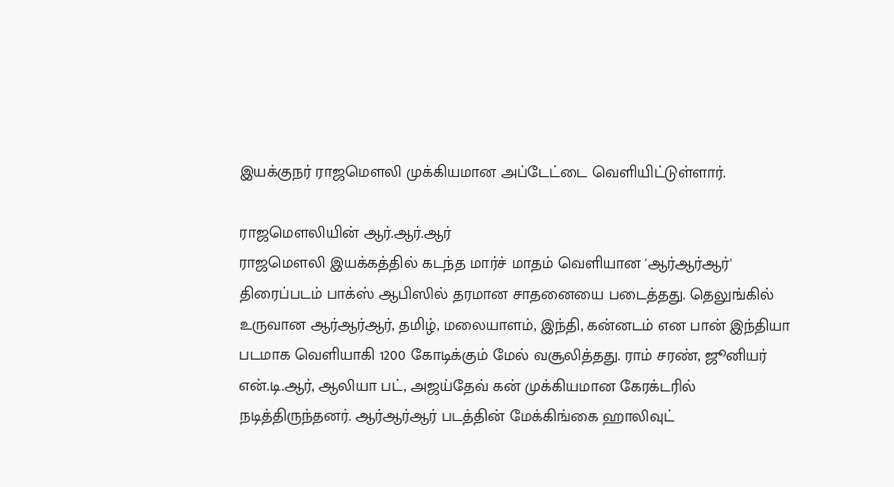இயக்குநர் ராஜமெளலி முக்கியமான அப்டேட்டை வெளியிட்டுள்ளார்.

ராஜமெளலியின் ஆர்.ஆர்.ஆர்
ராஜமெளலி இயக்கத்தில் கடந்த மார்ச் மாதம் வெளியான 'ஆர்ஆர்ஆர்' திரைப்படம் பாக்ஸ் ஆபிஸில் தரமான சாதனையை படைத்தது. தெலுங்கில் உருவான ஆர்ஆர்ஆர், தமிழ், மலையாளம், இந்தி, கன்னடம் என பான் இந்தியா படமாக வெளியாகி 1200 கோடிக்கும் மேல் வசூலித்தது. ராம் சரண், ஜூனியர் என்.டி.ஆர், ஆலியா பட், அஜய்தேவ் கன் முக்கியமான கேரக்டரில் நடித்திருந்தனர். ஆர்ஆர்ஆர் படத்தின் மேக்கிங்கை ஹாலிவுட்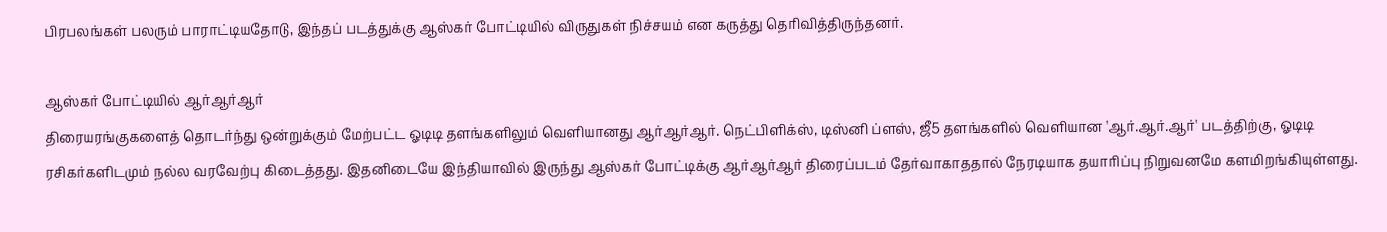பிரபலங்கள் பலரும் பாராட்டியதோடு, இந்தப் படத்துக்கு ஆஸ்கர் போட்டியில் விருதுகள் நிச்சயம் என கருத்து தெரிவித்திருந்தனர்.

ஆஸ்கர் போட்டியில் ஆர்ஆர்ஆர்
திரையரங்குகளைத் தொடர்ந்து ஒன்றுக்கும் மேற்பட்ட ஓடிடி தளங்களிலும் வெளியானது ஆர்ஆர்ஆர். நெட்பிளிக்ஸ், டிஸ்னி ப்ளஸ், ஜீ5 தளங்களில் வெளியான 'ஆர்.ஆர்.ஆர்' படத்திற்கு, ஓடிடி ரசிகர்களிடமும் நல்ல வரவேற்பு கிடைத்தது. இதனிடையே இந்தியாவில் இருந்து ஆஸ்கர் போட்டிக்கு ஆர்ஆர்ஆர் திரைப்படம் தேர்வாகாததால் நேரடியாக தயாரிப்பு நிறுவனமே களமிறங்கியுள்ளது.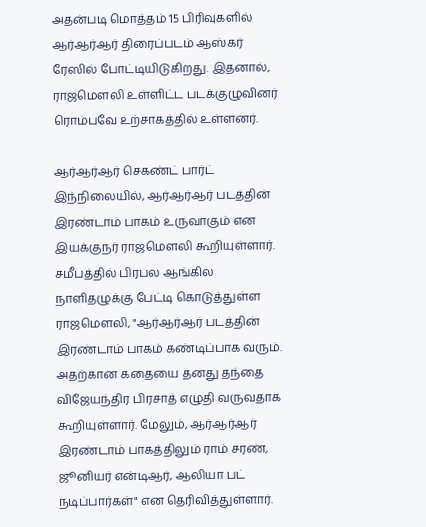அதன்படி மொத்தம் 15 பிரிவுகளில் ஆர்ஆர்ஆர் திரைப்படம் ஆஸ்கர் ரேஸில் போட்டியிடுகிறது. இதனால், ராஜமெளலி உள்ளிட்ட படக்குழுவினர் ரொம்பவே உற்சாகத்தில் உள்ளனர்.

ஆர்ஆர்ஆர் செகண்ட் பார்ட்
இந்நிலையில், ஆர்ஆர்ஆர் படத்தின் இரண்டாம் பாகம் உருவாகும் என இயக்குநர் ராஜமெளலி கூறியுள்ளார். சமீபத்தில் பிரபல ஆங்கில நாளிதழுக்கு பேட்டி கொடுத்துள்ள ராஜமெளலி, "ஆர்ஆர்ஆர் படத்தின் இரண்டாம் பாகம் கண்டிப்பாக வரும். அதற்கான கதையை தனது தந்தை விஜேயந்திர பிரசாத் எழுதி வருவதாக கூறியுள்ளார். மேலும், ஆர்ஆர்ஆர் இரண்டாம் பாகத்திலும் ராம் சரண், ஜூனியர் என்டிஆர், ஆலியா பட் நடிப்பார்கள்" என தெரிவித்துள்ளார்.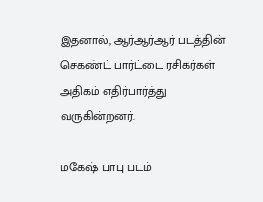இதனால், ஆர்ஆர்ஆர் படத்தின் செகண்ட் பார்ட்டை ரசிகர்கள் அதிகம் எதிர்பார்த்து வருகின்றனர்.

மகேஷ் பாபு படம்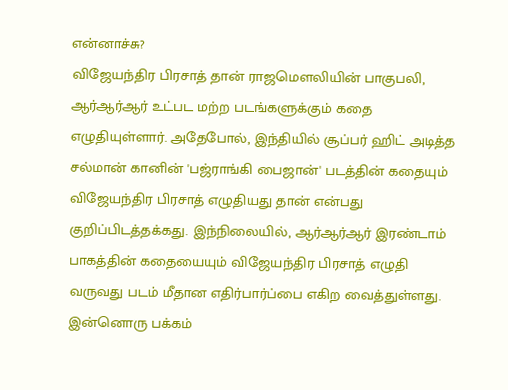என்னாச்சு?
விஜேயந்திர பிரசாத் தான் ராஜமெளலியின் பாகுபலி, ஆர்ஆர்ஆர் உட்பட மற்ற படங்களுக்கும் கதை எழுதியுள்ளார். அதேபோல், இந்தியில் சூப்பர் ஹிட் அடித்த சல்மான் கானின் 'பஜ்ராங்கி பைஜான்' படத்தின் கதையும் விஜேயந்திர பிரசாத் எழுதியது தான் என்பது குறிப்பிடத்தக்கது. இந்நிலையில், ஆர்ஆர்ஆர் இரண்டாம் பாகத்தின் கதையையும் விஜேயந்திர பிரசாத் எழுதி வருவது படம் மீதான எதிர்பார்ப்பை எகிற வைத்துள்ளது. இன்னொரு பக்கம்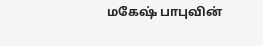மகேஷ் பாபுவின்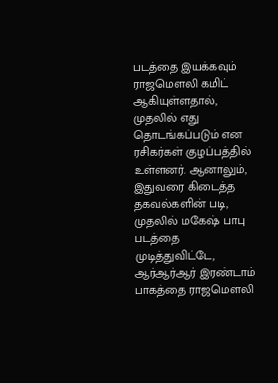படத்தை இயக்கவும் ராஜமெளலி கமிட் ஆகியுள்ளதால், முதலில் எது தொடங்கப்படும் என ரசிகர்கள் குழப்பத்தில் உள்ளனர். ஆனாலும், இதுவரை கிடைத்த தகவல்களின் படி, முதலில் மகேஷ் பாபு படத்தை முடித்துவிட்டே, ஆர்ஆர்ஆர் இரண்டாம் பாகத்தை ராஜமெளலி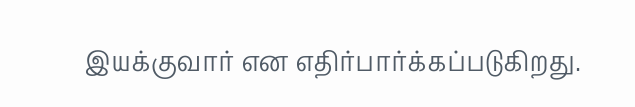இயக்குவார் என எதிர்பார்க்கப்படுகிறது.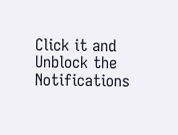Click it and Unblock the Notifications